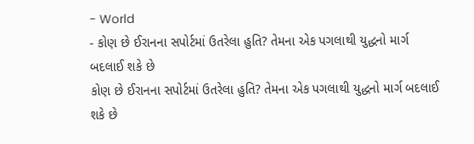- World
- કોણ છે ઈરાનના સપોર્ટમાં ઉતરેલા હુતિ? તેમના એક પગલાથી યુદ્ધનો માર્ગ બદલાઈ શકે છે
કોણ છે ઈરાનના સપોર્ટમાં ઉતરેલા હુતિ? તેમના એક પગલાથી યુદ્ધનો માર્ગ બદલાઈ શકે છે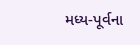મધ્ય-પૂર્વના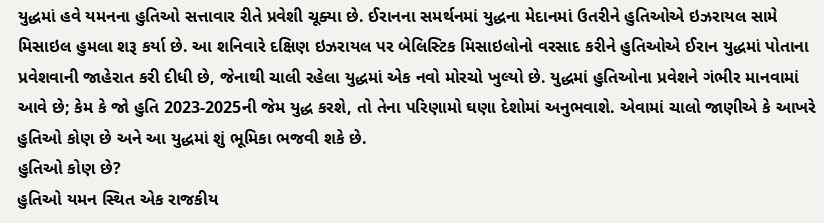યુદ્ધમાં હવે યમનના હુતિઓ સત્તાવાર રીતે પ્રવેશી ચૂક્યા છે. ઈરાનના સમર્થનમાં યુદ્ધના મેદાનમાં ઉતરીને હુતિઓએ ઇઝરાયલ સામે મિસાઇલ હુમલા શરૂ કર્યા છે. આ શનિવારે દક્ષિણ ઇઝરાયલ પર બેલિસ્ટિક મિસાઇલોનો વરસાદ કરીને હુતિઓએ ઈરાન યુદ્ધમાં પોતાના પ્રવેશવાની જાહેરાત કરી દીધી છે, જેનાથી ચાલી રહેલા યુદ્ધમાં એક નવો મોરચો ખુલ્યો છે. યુદ્ધમાં હુતિઓના પ્રવેશને ગંભીર માનવામાં આવે છે; કેમ કે જો હુતિ 2023-2025ની જેમ યુદ્ધ કરશે, તો તેના પરિણામો ઘણા દેશોમાં અનુભવાશે. એવામાં ચાલો જાણીએ કે આખરે હુતિઓ કોણ છે અને આ યુદ્ધમાં શું ભૂમિકા ભજવી શકે છે.
હુતિઓ કોણ છે?
હુતિઓ યમન સ્થિત એક રાજકીય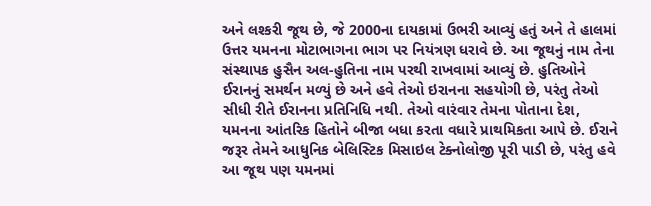અને લશ્કરી જૂથ છે, જે 2000ના દાયકામાં ઉભરી આવ્યું હતું અને તે હાલમાં ઉત્તર યમનના મોટાભાગના ભાગ પર નિયંત્રણ ધરાવે છે. આ જૂથનું નામ તેના સંસ્થાપક હુસૈન અલ-હુતિના નામ પરથી રાખવામાં આવ્યું છે. હુતિઓને ઈરાનનું સમર્થન મળ્યું છે અને હવે તેઓ ઇરાનના સહયોગી છે, પરંતુ તેઓ સીધી રીતે ઈરાનના પ્રતિનિધિ નથી. તેઓ વારંવાર તેમના પોતાના દેશ, યમનના આંતરિક હિતોને બીજા બધા કરતા વધારે પ્રાથમિકતા આપે છે. ઈરાને જરૂર તેમને આધુનિક બેલિસ્ટિક મિસાઇલ ટેક્નોલોજી પૂરી પાડી છે, પરંતુ હવે આ જૂથ પણ યમનમાં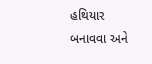હથિયાર બનાવવા અને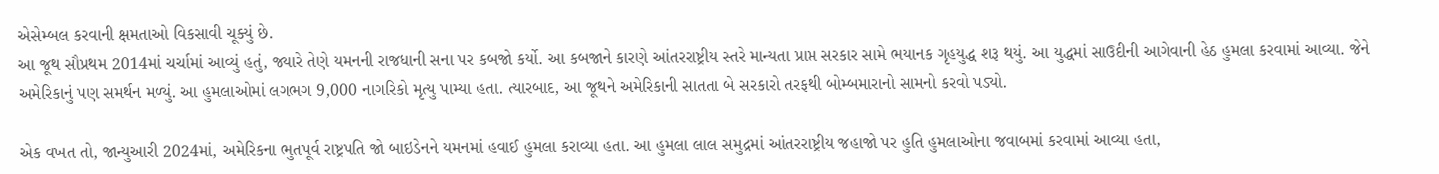એસેમ્બલ કરવાની ક્ષમતાઓ વિકસાવી ચૂક્યું છે.
આ જૂથ સૌપ્રથમ 2014માં ચર્ચામાં આવ્યું હતું, જ્યારે તેણે યમનની રાજધાની સના પર કબજો કર્યો. આ કબજાને કારણે આંતરરાષ્ટ્રીય સ્તરે માન્યતા પ્રાપ્ત સરકાર સામે ભયાનક ગૃહયુદ્ધ શરૂ થયું. આ યુદ્ધમાં સાઉદીની આગેવાની હેઠ હુમલા કરવામાં આવ્યા. જેને અમેરિકાનું પણ સમર્થન મળ્યું. આ હુમલાઓમાં લગભગ 9,000 નાગરિકો મૃત્યુ પામ્યા હતા. ત્યારબાદ, આ જૂથને અમેરિકાની સાતતા બે સરકારો તરફથી બોમ્બમારાનો સામનો કરવો પડ્યો.

એક વખત તો, જાન્યુઆરી 2024માં, અમેરિકના ભુતપૂર્વ રાષ્ટ્રપતિ જો બાઇડેનને યમનમાં હવાઈ હુમલા કરાવ્યા હતા. આ હુમલા લાલ સમુદ્રમાં આંતરરાષ્ટ્રીય જહાજો પર હુતિ હુમલાઓના જવાબમાં કરવામાં આવ્યા હતા,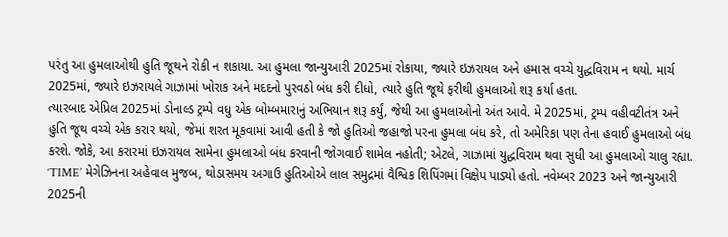પરંતુ આ હુમલાઓથી હુતિ જૂથને રોકી ન શકાયા. આ હુમલા જાન્યુઆરી 2025માં રોકાયા, જ્યારે ઇઝરાયલ અને હમાસ વચ્ચે યુદ્ધવિરામ ન થયો. માર્ચ 2025માં, જ્યારે ઇઝરાયલે ગાઝામાં ખોરાક અને મદદનો પુરવઠો બંધ કરી દીધો, ત્યારે હુતિ જૂથે ફરીથી હુમલાઓ શરૂ કર્યા હતા.
ત્યારબાદ એપ્રિલ 2025માં ડોનાલ્ડ ટ્રમ્પે વધુ એક બોમ્બમારાનું અભિયાન શરૂ કર્યું, જેથી આ હુમલાઓનો અંત આવે. મે 2025માં, ટ્રમ્પ વહીવટીતંત્ર અને હુતિ જૂથ વચ્ચે એક કરાર થયો, જેમાં શરત મૂકવામાં આવી હતી કે જો હુતિઓ જહાજો પરના હુમલા બંધ કરે, તો અમેરિકા પણ તેના હવાઈ હુમલાઓ બંધ કરશે. જોકે, આ કરારમાં ઇઝરાયલ સામેના હુમલાઓ બંધ કરવાની જોગવાઈ શામેલ નહોતી; એટલે, ગાઝામાં યુદ્ધવિરામ થવા સુધી આ હુમલાઓ ચાલુ રહ્યા.
‘TIME’ મેગેઝિનના અહેવાલ મુજબ, થોડાસમય અગાઉ હુતિઓએ લાલ સમુદ્રમાં વૈશ્વિક શિપિંગમાં વિક્ષેપ પાડ્યો હતો. નવેમ્બર 2023 અને જાન્યુઆરી 2025ની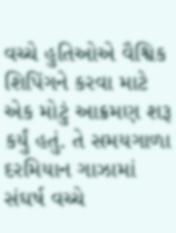વચ્ચે હુતિઓએ વૈશ્વિક શિપિંગને કરવા માટે એક મોટું આક્રમણ શરૂ કર્યું હતું. તે સમયગાળા દરમિયાન ગાઝામાં સંઘર્ષ વચ્ચે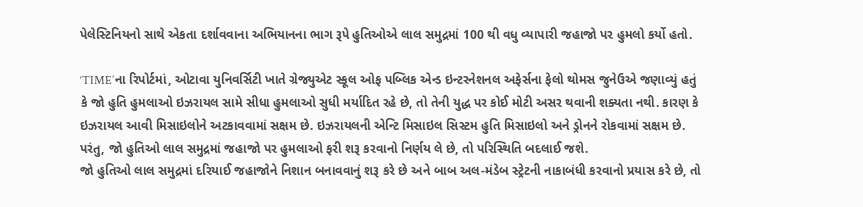પેલેસ્ટિનિયનો સાથે એકતા દર્શાવવાના અભિયાનના ભાગ રૂપે હુતિઓએ લાલ સમુદ્રમાં 100 થી વધુ વ્યાપારી જહાજો પર હુમલો કર્યો હતો.

‘TIME’ના રિપોર્ટમાં, ઓટાવા યુનિવર્સિટી ખાતે ગ્રેજ્યુએટ સ્કૂલ ઓફ પબ્લિક એન્ડ ઇન્ટરનેશનલ અફેર્સના ફેલો થોમસ જુનેઉએ જણાવ્યું હતું કે જો હુતિ હુમલાઓ ઇઝરાયલ સામે સીધા હુમલાઓ સુધી મર્યાદિત રહે છે, તો તેની યુદ્ધ પર કોઈ મોટી અસર થવાની શક્યતા નથી. કારણ કે ઇઝરાયલ આવી મિસાઇલોને અટકાવવામાં સક્ષમ છે. ઇઝરાયલની એન્ટિ મિસાઇલ સિસ્ટમ હુતિ મિસાઇલો અને ડ્રોનને રોકવામાં સક્ષમ છે. પરંતુ, જો હુતિઓ લાલ સમુદ્રમાં જહાજો પર હુમલાઓ ફરી શરૂ કરવાનો નિર્ણય લે છે, તો પરિસ્થિતિ બદલાઈ જશે.
જો હુતિઓ લાલ સમુદ્રમાં દરિયાઈ જહાજોને નિશાન બનાવવાનું શરૂ કરે છે અને બાબ અલ-મંડેબ સ્ટ્રેટની નાકાબંધી કરવાનો પ્રયાસ કરે છે, તો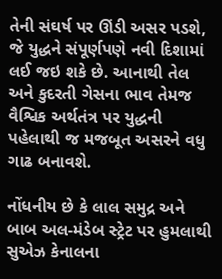તેની સંઘર્ષ પર ઊંડી અસર પડશે, જે યુદ્ધને સંપૂર્ણપણે નવી દિશામાં લઈ જઇ શકે છે. આનાથી તેલ અને કુદરતી ગેસના ભાવ તેમજ વૈશ્વિક અર્થતંત્ર પર યુદ્ધની પહેલાથી જ મજબૂત અસરને વધુ ગાઢ બનાવશે.

નોંધનીય છે કે લાલ સમુદ્ર અને બાબ અલ-મંડેબ સ્ટ્રેટ પર હુમલાથી સુએઝ કેનાલના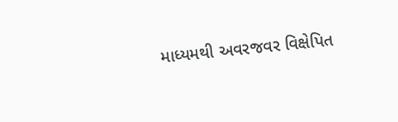માધ્યમથી અવરજવર વિક્ષેપિત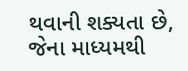થવાની શક્યતા છે, જેના માધ્યમથી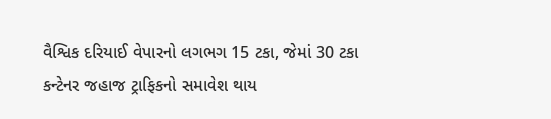વૈશ્વિક દરિયાઈ વેપારનો લગભગ 15 ટકા, જેમાં 30 ટકા કન્ટેનર જહાજ ટ્રાફિકનો સમાવેશ થાય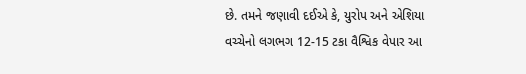છે. તમને જણાવી દઈએ કે, યુરોપ અને એશિયા વચ્ચેનો લગભગ 12-15 ટકા વૈશ્વિક વેપાર આ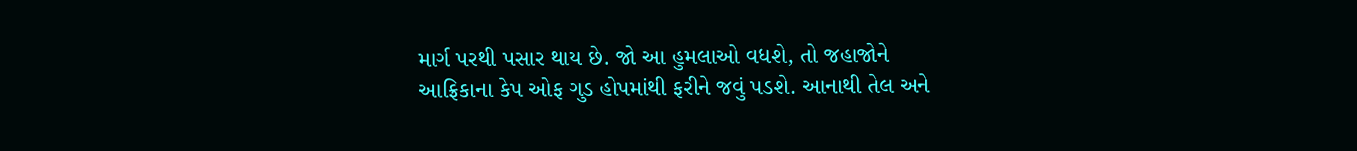માર્ગ પરથી પસાર થાય છે. જો આ હુમલાઓ વધશે, તો જહાજોને આફ્રિકાના કેપ ઓફ ગુડ હોપમાંથી ફરીને જવું પડશે. આનાથી તેલ અને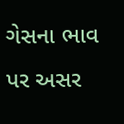ગેસના ભાવ પર અસર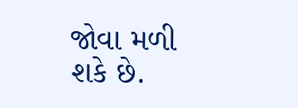જોવા મળી શકે છે.